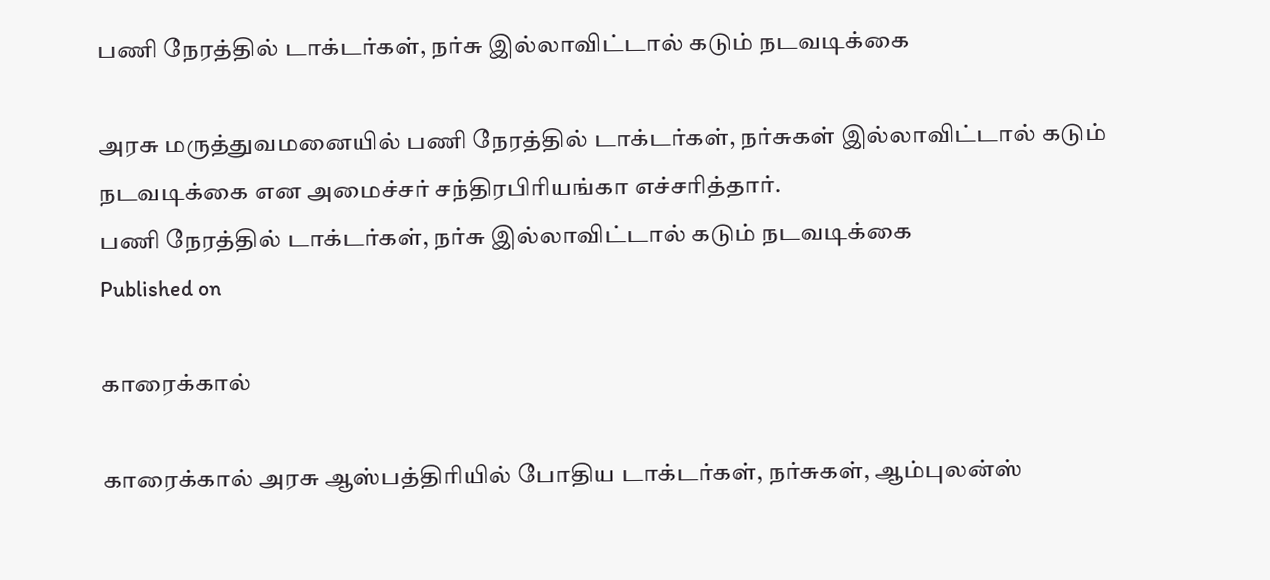பணி நேரத்தில் டாக்டர்கள், நர்சு இல்லாவிட்டால் கடும் நடவடிக்கை

அரசு மருத்துவமனையில் பணி நேரத்தில் டாக்டர்கள், நர்சுகள் இல்லாவிட்டால் கடும் நடவடிக்கை என அமைச்சர் சந்திரபிரியங்கா எச்சரித்தார்.
பணி நேரத்தில் டாக்டர்கள், நர்சு இல்லாவிட்டால் கடும் நடவடிக்கை
Published on

காரைக்கால்

காரைக்கால் அரசு ஆஸ்பத்திரியில் போதிய டாக்டர்கள், நர்சுகள், ஆம்புலன்ஸ்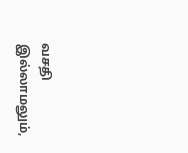வசதி இல்லாமலும்,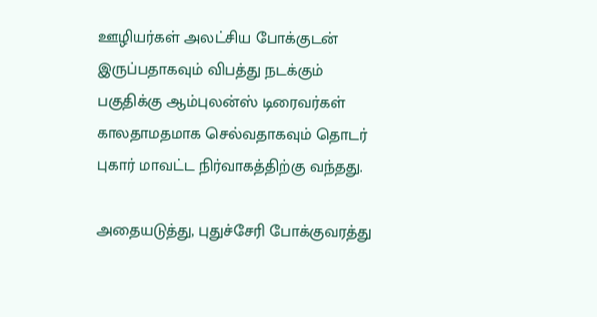ஊழியர்கள் அலட்சிய போக்குடன் இருப்பதாகவும் விபத்து நடக்கும் பகுதிக்கு ஆம்புலன்ஸ் டிரைவர்கள் காலதாமதமாக செல்வதாகவும் தொடர் புகார் மாவட்ட நிர்வாகத்திற்கு வந்தது.

அதையடுத்து, புதுச்சேரி போக்குவரத்து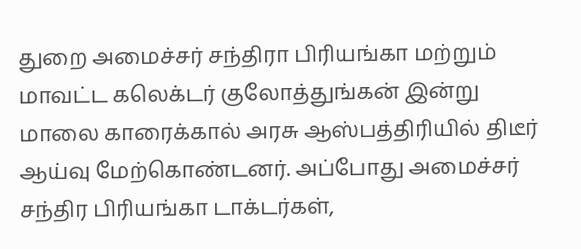துறை அமைச்சர் சந்திரா பிரியங்கா மற்றும் மாவட்ட கலெக்டர் குலோத்துங்கன் இன்று மாலை காரைக்கால் அரசு ஆஸ்பத்திரியில் திடீர் ஆய்வு மேற்கொண்டனர். அப்போது அமைச்சர் சந்திர பிரியங்கா டாக்டர்கள்,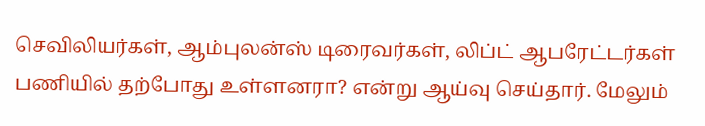செவிலியர்கள், ஆம்புலன்ஸ் டிரைவர்கள், லிப்ட் ஆபரேட்டர்கள் பணியில் தற்போது உள்ளனரா? என்று ஆய்வு செய்தார். மேலும்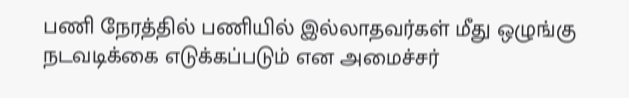பணி நேரத்தில் பணியில் இல்லாதவர்கள் மீது ஒழுங்கு நடவடிக்கை எடுக்கப்படும் என அமைச்சர்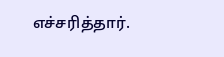எச்சரித்தார்.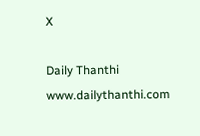X

Daily Thanthi
www.dailythanthi.com